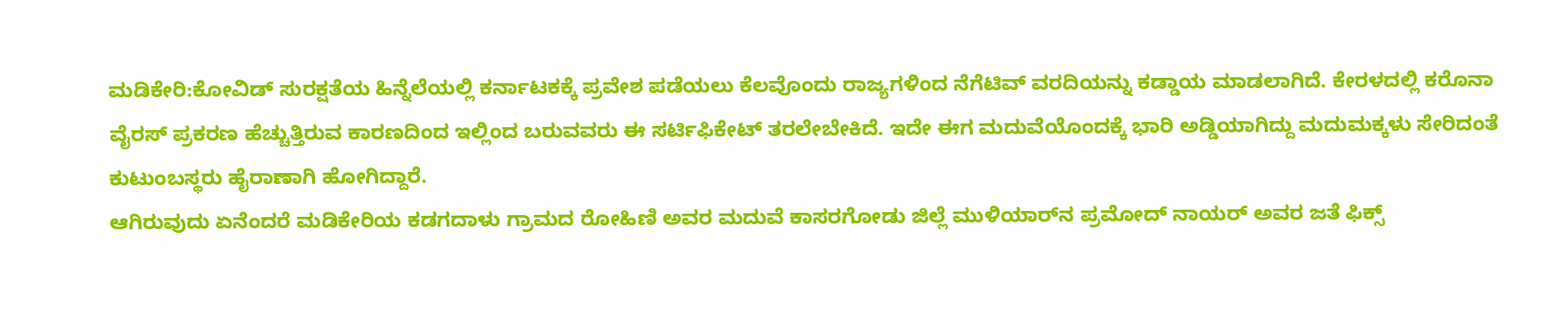ಮಡಿಕೇರಿ:ಕೋವಿಡ್‌ ಸುರಕ್ಷತೆಯ ಹಿನ್ನೆಲೆಯಲ್ಲಿ ಕರ್ನಾಟಕಕ್ಕೆ ಪ್ರವೇಶ ಪಡೆಯಲು ಕೆಲವೊಂದು ರಾಜ್ಯಗಳಿಂದ ನೆಗೆಟಿವ್‌ ವರದಿಯನ್ನು ಕಡ್ಡಾಯ ಮಾಡಲಾಗಿದೆ. ಕೇರಳದಲ್ಲಿ ಕರೊನಾ ವೈರಸ್‌ ಪ್ರಕರಣ ಹೆಚ್ಚುತ್ತಿರುವ ಕಾರಣದಿಂದ ಇಲ್ಲಿಂದ ಬರುವವರು ಈ ಸರ್ಟಿಫಿಕೇಟ್‌ ತರಲೇಬೇಕಿದೆ. ಇದೇ ಈಗ ಮದುವೆಯೊಂದಕ್ಕೆ ಭಾರಿ ಅಡ್ಡಿಯಾಗಿದ್ದು ಮದುಮಕ್ಕಳು ಸೇರಿದಂತೆ ಕುಟುಂಬಸ್ಥರು ಹೈರಾಣಾಗಿ ಹೋಗಿದ್ದಾರೆ.
ಆಗಿರುವುದು ಏನೆಂದರೆ ಮಡಿಕೇರಿಯ ಕಡಗದಾಳು ಗ್ರಾಮದ ರೋಹಿಣಿ ಅವರ ಮದುವೆ ಕಾಸರಗೋಡು ಜಿಲ್ಲೆ ಮುಳಿಯಾರ್‌ನ ಪ್ರಮೋದ್‌ ನಾಯರ್‌ ಅವರ ಜತೆ ಫಿಕ್ಸ್‌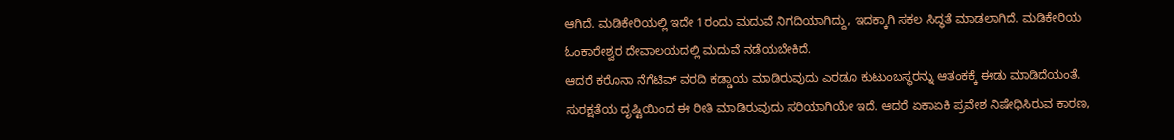ಆಗಿದೆ. ಮಡಿಕೇರಿಯಲ್ಲಿ ಇದೇ 1ರಂದು ಮದುವೆ ನಿಗದಿಯಾಗಿದ್ದು, ಇದಕ್ಕಾಗಿ ಸಕಲ ಸಿದ್ಧತೆ ಮಾಡಲಾಗಿದೆ. ಮಡಿಕೇರಿಯ ಓಂಕಾರೇಶ್ವರ ದೇವಾಲಯದಲ್ಲಿ ಮದುವೆ ನಡೆಯಬೇಕಿದೆ.
ಆದರೆ ಕರೊನಾ ನೆಗೆಟಿವ್‌ ವರದಿ ಕಡ್ಡಾಯ ಮಾಡಿರುವುದು ಎರಡೂ ಕುಟುಂಬಸ್ಥರನ್ನು ಆತಂಕಕ್ಕೆ ಈಡು ಮಾಡಿದೆಯಂತೆ. ಸುರಕ್ಷತೆಯ ದೃಷ್ಟಿಯಿಂದ ಈ ರೀತಿ ಮಾಡಿರುವುದು ಸರಿಯಾಗಿಯೇ ಇದೆ. ಆದರೆ ಏಕಾಏಕಿ ಪ್ರವೇಶ ನಿಷೇಧಿಸಿರುವ ಕಾರಣ,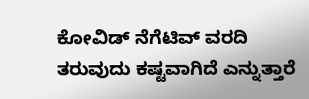ಕೋವಿಡ್‌ ನೆಗೆಟಿವ್‌ ವರದಿ ತರುವುದು ಕಷ್ಟವಾಗಿದೆ ಎನ್ನುತ್ತಾರೆ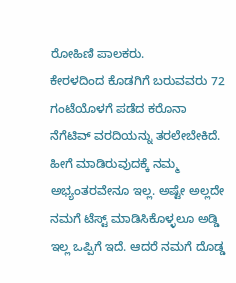ರೋಹಿಣಿ ಪಾಲಕರು.
ಕೇರಳದಿಂದ ಕೊಡಗಿಗೆ ಬರುವವರು 72 ಗಂಟೆಯೊಳಗೆ ಪಡೆದ ಕರೊನಾ ನೆಗೆಟಿವ್ ವರದಿಯನ್ನು ತರಲೇಬೇಕಿದೆ. ಹೀಗೆ ಮಾಡಿರುವುದಕ್ಕೆ ನಮ್ಮ ಅಭ್ಯಂತರವೇನೂ ಇಲ್ಲ. ಅಷ್ಟೇ ಅಲ್ಲದೇ ನಮಗೆ ಟೆಸ್ಟ್‌ ಮಾಡಿಸಿಕೊಳ್ಳಲೂ ಅಡ್ಡಿ ಇಲ್ಲ ಒಪ್ಪಿಗೆ ಇದೆ. ಆದರೆ ನಮಗೆ ದೊಡ್ಡ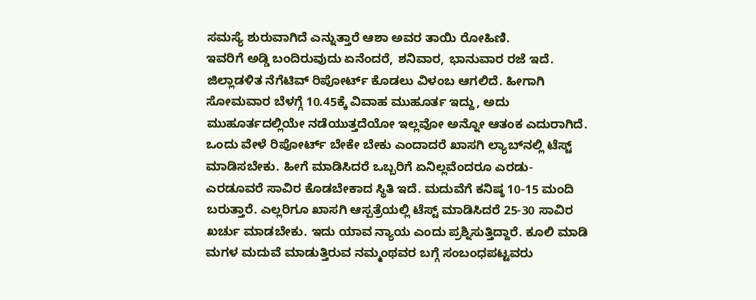ಸಮಸ್ಯೆ ಶುರುವಾಗಿದೆ ಎನ್ನುತ್ತಾರೆ ಆಶಾ ಅವರ ತಾಯಿ ರೋಹಿಣಿ.
ಇವರಿಗೆ ಅಡ್ಡಿ ಬಂದಿರುವುದು ಏನೆಂದರೆ, ಶನಿವಾರ, ಭಾನುವಾರ ರಜೆ ಇದೆ. ಜಿಲ್ಲಾಡಳಿತ ನೆಗೆಟಿವ್ ರಿಪೋರ್ಟ್ ಕೊಡಲು ವಿಳಂಬ ಆಗಲಿದೆ. ಹೀಗಾಗಿ ಸೋಮವಾರ ಬೆಳಗ್ಗೆ 10.45ಕ್ಕೆ ವಿವಾಹ ಮುಹೂರ್ತ ಇದ್ದು, ಅದು ಮುಹೂರ್ತದಲ್ಲಿಯೇ ನಡೆಯುತ್ತದೆಯೋ ಇಲ್ಲವೋ ಅನ್ನೋ ಆತಂಕ ಎದುರಾಗಿದೆ.
ಒಂದು ವೇಳೆ ರಿಪೋರ್ಟ್‌ ಬೇಕೇ ಬೇಕು ಎಂದಾದರೆ ಖಾಸಗಿ ಲ್ಯಾಬ್‌ನಲ್ಲಿ ಟೆಸ್ಟ್ ಮಾಡಿಸಬೇಕು. ಹೀಗೆ ಮಾಡಿಸಿದರೆ ಒಬ್ಬರಿಗೆ ಏನಿಲ್ಲವೆಂದರೂ ಎರಡು- ಎರಡೂವರೆ ಸಾವಿರ ಕೊಡಬೇಕಾದ ಸ್ಥಿತಿ ಇದೆ. ಮದುವೆಗೆ ಕನಿಷ್ಠ 10-15 ಮಂದಿ ಬರುತ್ತಾರೆ. ಎಲ್ಲರಿಗೂ ಖಾಸಗಿ ಆಸ್ಪತ್ರೆಯಲ್ಲಿ ಟೆಸ್ಟ್‌ ಮಾಡಿಸಿದರೆ 25-30 ಸಾವಿರ ಖರ್ಚು ಮಾಡಬೇಕು. ಇದು ಯಾವ ನ್ಯಾಯ ಎಂದು ಪ್ರಶ್ನಿಸುತ್ತಿದ್ದಾರೆ. ಕೂಲಿ ಮಾಡಿ ಮಗಳ ಮದುವೆ ಮಾಡುತ್ತಿರುವ ನಮ್ಮಂಥವರ ಬಗ್ಗೆ ಸಂಬಂಧಪಟ್ಟವರು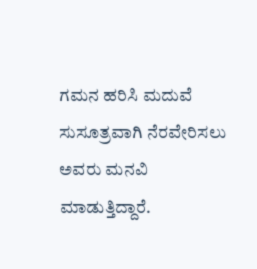ಗಮನ ಹರಿಸಿ ಮದುವೆ ಸುಸೂತ್ರವಾಗಿ ನೆರವೇರಿಸಲು ಅವರು ಮನವಿ ಮಾಡುತ್ತಿದ್ದಾರೆ.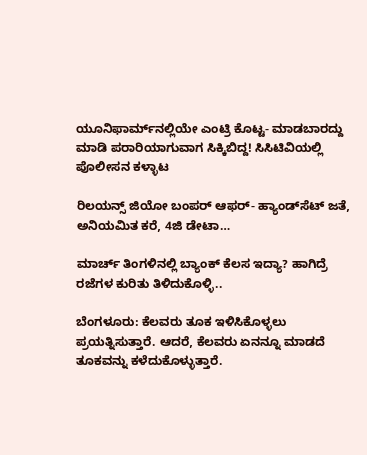ಯೂನಿಫಾರ್ಮ್‌ನಲ್ಲಿಯೇ ಎಂಟ್ರಿ ಕೊಟ್ಟ- ಮಾಡಬಾರದ್ದು ಮಾಡಿ ಪರಾರಿಯಾಗುವಾಗ ಸಿಕ್ಕಿಬಿದ್ದ! ಸಿಸಿಟಿವಿಯಲ್ಲಿ ಪೊಲೀಸನ ಕಳ್ಳಾಟ

ರಿಲಯನ್ಸ್ ಜಿಯೋ ಬಂಪರ್ ಆಫರ್- ಹ್ಯಾಂಡ್‌ಸೆಟ್‌ ಜತೆ, ಅನಿಯಮಿತ ಕರೆ, 4ಜಿ ಡೇಟಾ…

ಮಾರ್ಚ್‌ ತಿಂಗಳಿನಲ್ಲಿ ಬ್ಯಾಂಕ್‌ ಕೆಲಸ ಇದ್ಯಾ? ಹಾಗಿದ್ರೆ ರಜೆಗಳ ಕುರಿತು ತಿಳಿದುಕೊಳ್ಳಿ..

ಬೆಂಗಳೂರು: ಕೆಲವರು ತೂಕ ಇಳಿಸಿಕೊಳ್ಳಲು ಪ್ರಯತ್ನಿಸುತ್ತಾರೆ. ಆದರೆ, ಕೆಲವರು ಏನನ್ನೂ ಮಾಡದೆ ತೂಕವನ್ನು ಕಳೆದುಕೊಳ್ಳುತ್ತಾರೆ.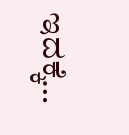ಇದಕ್ಕೆ…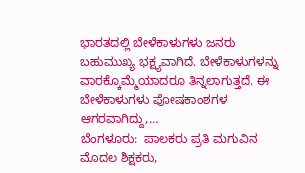ಭಾರತದಲ್ಲಿ ಬೇಳೆಕಾಳುಗಳು ಜನರು ಬಹುಮುಖ್ಯ ಭಕ್ಷ್ಯವಾಗಿದೆ. ಬೇಳೆಕಾಳುಗಳನ್ನು ವಾರಕ್ಕೊಮ್ಮೆಯಾದರೂ ತಿನ್ನಲಾಗುತ್ತದೆ. ಈ ಬೇಳೆಕಾಳುಗಳು ಪೋಷಕಾಂಶಗಳ ಆಗರವಾಗಿದ್ದು,…
ಬೆಂಗಳೂರು:  ಪಾಲಕರು ಪ್ರತಿ ಮಗುವಿನ ಮೊದಲ ಶಿಕ್ಷಕರು,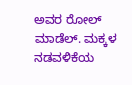ಅವರ ರೋಲ್ ಮಾಡೆಲ್. ಮಕ್ಕಳ ನಡವಳಿಕೆಯ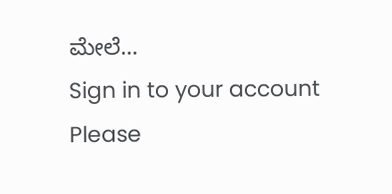ಮೇಲೆ…
Sign in to your account
Please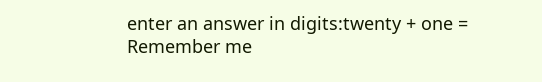enter an answer in digits:twenty + one =
Remember me